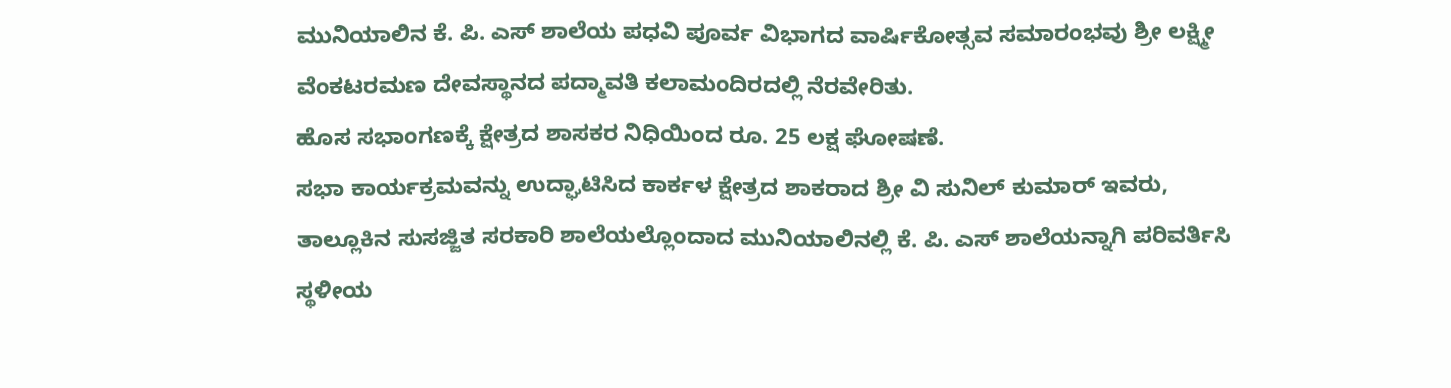ಮುನಿಯಾಲಿನ ಕೆ. ಪಿ. ಎಸ್ ಶಾಲೆಯ ಪಧವಿ ಪೂರ್ವ ವಿಭಾಗದ ವಾರ್ಷಿಕೋತ್ಸವ ಸಮಾರಂಭವು ಶ್ರೀ ಲಕ್ಷ್ಮೀ ವೆಂಕಟರಮಣ ದೇವಸ್ಥಾನದ ಪದ್ಮಾವತಿ ಕಲಾಮಂದಿರದಲ್ಲಿ ನೆರವೇರಿತು.
ಹೊಸ ಸಭಾಂಗಣಕ್ಕೆ ಕ್ಷೇತ್ರದ ಶಾಸಕರ ನಿಧಿಯಿಂದ ರೂ. 25 ಲಕ್ಷ ಘೋಷಣೆ.
ಸಭಾ ಕಾರ್ಯಕ್ರಮವನ್ನು ಉದ್ಘಾಟಿಸಿದ ಕಾರ್ಕಳ ಕ್ಷೇತ್ರದ ಶಾಕರಾದ ಶ್ರೀ ವಿ ಸುನಿಲ್ ಕುಮಾರ್ ಇವರು, ತಾಲ್ಲೂಕಿನ ಸುಸಜ್ಜಿತ ಸರಕಾರಿ ಶಾಲೆಯಲ್ಲೊಂದಾದ ಮುನಿಯಾಲಿನಲ್ಲಿ ಕೆ. ಪಿ. ಎಸ್ ಶಾಲೆಯನ್ನಾಗಿ ಪರಿವರ್ತಿಸಿ ಸ್ಥಳೀಯ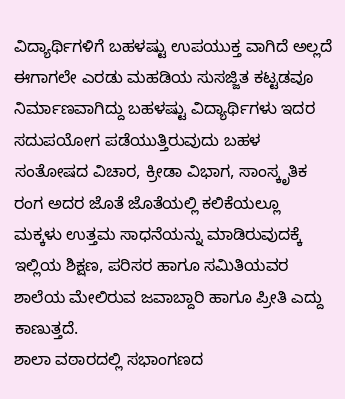ವಿದ್ಯಾರ್ಥಿಗಳಿಗೆ ಬಹಳಷ್ಟು ಉಪಯುಕ್ತ ವಾಗಿದೆ ಅಲ್ಲದೆ ಈಗಾಗಲೇ ಎರಡು ಮಹಡಿಯ ಸುಸಜ್ಜಿತ ಕಟ್ಟಡವೂ ನಿರ್ಮಾಣವಾಗಿದ್ದು ಬಹಳಷ್ಟು ವಿದ್ಯಾರ್ಥಿಗಳು ಇದರ ಸದುಪಯೋಗ ಪಡೆಯುತ್ತಿರುವುದು ಬಹಳ ಸಂತೋಷದ ವಿಚಾರ, ಕ್ರೀಡಾ ವಿಭಾಗ, ಸಾಂಸ್ಕೃತಿಕ ರಂಗ ಅದರ ಜೊತೆ ಜೊತೆಯಲ್ಲಿ ಕಲಿಕೆಯಲ್ಲೂ ಮಕ್ಕಳು ಉತ್ತಮ ಸಾಧನೆಯನ್ನು ಮಾಡಿರುವುದಕ್ಕೆ ಇಲ್ಲಿಯ ಶಿಕ್ಷಣ, ಪರಿಸರ ಹಾಗೂ ಸಮಿತಿಯವರ ಶಾಲೆಯ ಮೇಲಿರುವ ಜವಾಬ್ದಾರಿ ಹಾಗೂ ಪ್ರೀತಿ ಎದ್ದು ಕಾಣುತ್ತದೆ.
ಶಾಲಾ ವಠಾರದಲ್ಲಿ ಸಭಾಂಗಣದ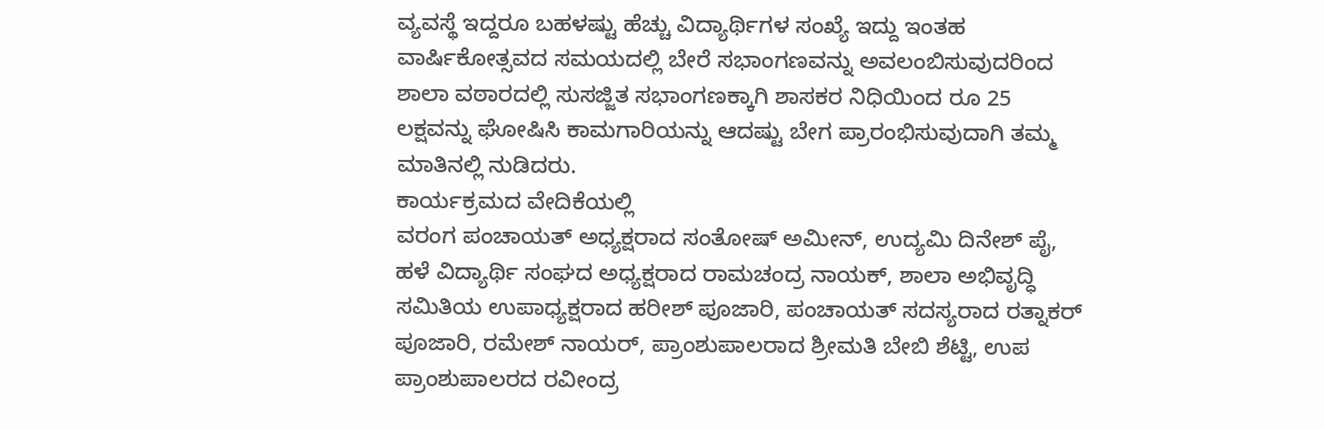ವ್ಯವಸ್ಥೆ ಇದ್ದರೂ ಬಹಳಷ್ಟು ಹೆಚ್ಚು ವಿದ್ಯಾರ್ಥಿಗಳ ಸಂಖ್ಯೆ ಇದ್ದು ಇಂತಹ ವಾರ್ಷಿಕೋತ್ಸವದ ಸಮಯದಲ್ಲಿ ಬೇರೆ ಸಭಾಂಗಣವನ್ನು ಅವಲಂಬಿಸುವುದರಿಂದ ಶಾಲಾ ವಠಾರದಲ್ಲಿ ಸುಸಜ್ಜಿತ ಸಭಾಂಗಣಕ್ಕಾಗಿ ಶಾಸಕರ ನಿಧಿಯಿಂದ ರೂ 25 ಲಕ್ಷವನ್ನು ಘೋಷಿಸಿ ಕಾಮಗಾರಿಯನ್ನು ಆದಷ್ಟು ಬೇಗ ಪ್ರಾರಂಭಿಸುವುದಾಗಿ ತಮ್ಮ ಮಾತಿನಲ್ಲಿ ನುಡಿದರು.
ಕಾರ್ಯಕ್ರಮದ ವೇದಿಕೆಯಲ್ಲಿ
ವರಂಗ ಪಂಚಾಯತ್ ಅಧ್ಯಕ್ಷರಾದ ಸಂತೋಷ್ ಅಮೀನ್, ಉದ್ಯಮಿ ದಿನೇಶ್ ಪೈ, ಹಳೆ ವಿದ್ಯಾರ್ಥಿ ಸಂಘದ ಅಧ್ಯಕ್ಷರಾದ ರಾಮಚಂದ್ರ ನಾಯಕ್, ಶಾಲಾ ಅಭಿವೃದ್ಧಿ ಸಮಿತಿಯ ಉಪಾಧ್ಯಕ್ಷರಾದ ಹರೀಶ್ ಪೂಜಾರಿ, ಪಂಚಾಯತ್ ಸದಸ್ಯರಾದ ರತ್ನಾಕರ್ ಪೂಜಾರಿ, ರಮೇಶ್ ನಾಯರ್, ಪ್ರಾಂಶುಪಾಲರಾದ ಶ್ರೀಮತಿ ಬೇಬಿ ಶೆಟ್ಟಿ, ಉಪ ಪ್ರಾಂಶುಪಾಲರದ ರವೀಂದ್ರ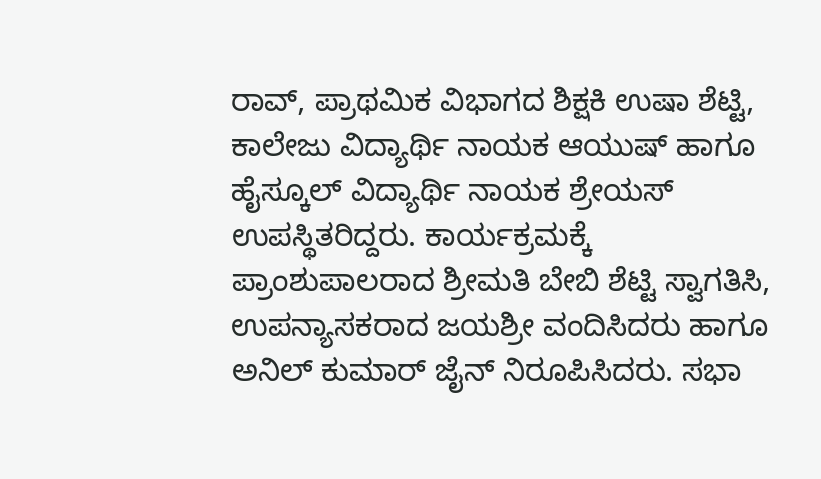ರಾವ್, ಪ್ರಾಥಮಿಕ ವಿಭಾಗದ ಶಿಕ್ಷಕಿ ಉಷಾ ಶೆಟ್ಟಿ, ಕಾಲೇಜು ವಿದ್ಯಾರ್ಥಿ ನಾಯಕ ಆಯುಷ್ ಹಾಗೂ ಹೈಸ್ಕೂಲ್ ವಿದ್ಯಾರ್ಥಿ ನಾಯಕ ಶ್ರೇಯಸ್ ಉಪಸ್ಥಿತರಿದ್ದರು. ಕಾರ್ಯಕ್ರಮಕ್ಕೆ ಪ್ರಾಂಶುಪಾಲರಾದ ಶ್ರೀಮತಿ ಬೇಬಿ ಶೆಟ್ಟಿ ಸ್ವಾಗತಿಸಿ, ಉಪನ್ಯಾಸಕರಾದ ಜಯಶ್ರೀ ವಂದಿಸಿದರು ಹಾಗೂ ಅನಿಲ್ ಕುಮಾರ್ ಜೈನ್ ನಿರೂಪಿಸಿದರು. ಸಭಾ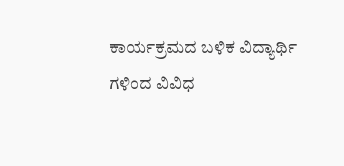ಕಾರ್ಯಕ್ರಮದ ಬಳಿಕ ವಿದ್ಯಾರ್ಥಿ ಗಳಿಂದ ವಿವಿಧ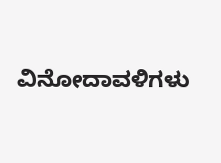ವಿನೋದಾವಳಿಗಳು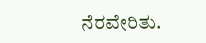ನೆರವೇರಿತು.